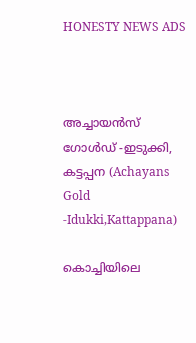HONESTY NEWS ADS



അച്ചായൻസ് ഗോൾഡ് -ഇടുക്കി, കട്ടപ്പന (Achayans Gold -Idukki,Kattappana)

കൊച്ചിയിലെ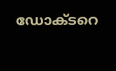ഡോക്ടറെ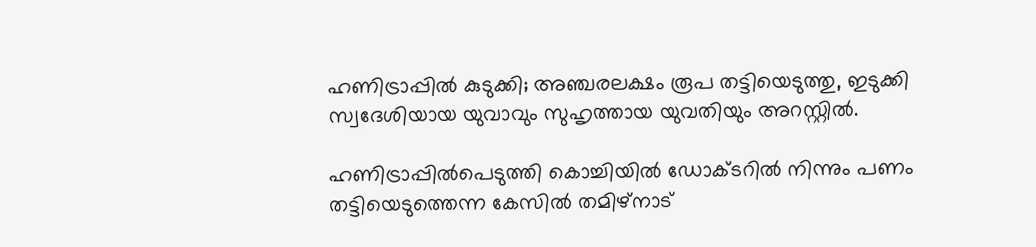ഹണിട്രാപ്പില്‍ കുടുക്കി; അഞ്ചരലക്ഷം രൂപ തട്ടിയെടുത്തു, ഇടുക്കി സ്വദേശിയായ യുവാവും സുഹൃത്തായ യുവതിയും അറസ്റ്റിൽ.

ഹണിട്രാപ്പില്‍പെടുത്തി കൊച്ചിയില്‍ ഡോക്ടറില്‍ നിന്നും പണം തട്ടിയെടുത്തെന്ന കേസില്‍ തമിഴ്‌നാട്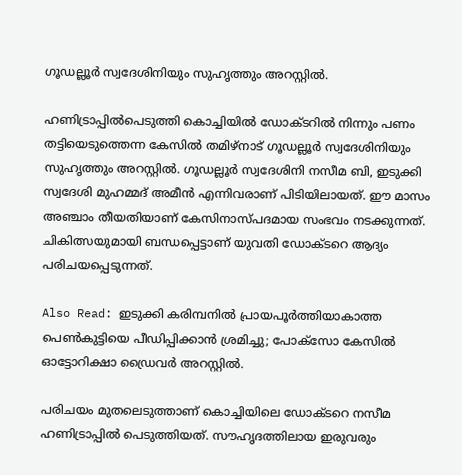ഗൂഡല്ലൂര്‍ സ്വദേശിനിയും സുഹൃത്തും അറസ്റ്റില്‍.

ഹണിട്രാപ്പില്‍പെടുത്തി കൊച്ചിയില്‍ ഡോക്ടറില്‍ നിന്നും പണം തട്ടിയെടുത്തെന്ന കേസില്‍ തമിഴ്‌നാട് ഗൂഡല്ലൂര്‍ സ്വദേശിനിയും സുഹൃത്തും അറസ്റ്റില്‍. ഗൂഡല്ലൂര്‍ സ്വദേശിനി നസീമ ബി, ഇടുക്കി സ്വദേശി മുഹമ്മദ് അമീന്‍ എന്നിവരാണ് പിടിയിലായത്. ഈ മാസം അഞ്ചാം തീയതിയാണ് കേസിനാസ്പദമായ സംഭവം നടക്കുന്നത്. ചികിത്സയുമായി ബന്ധപ്പെട്ടാണ് യുവതി ഡോക്ടറെ ആദ്യം പരിചയപ്പെടുന്നത്.

Also Read: ഇടുക്കി കരിമ്പനിൽ പ്രായപൂർത്തിയാകാത്ത പെൺകുട്ടിയെ പീഡിപ്പിക്കാൻ ശ്രമിച്ചു; പോക്സോ കേസിൽ ഓട്ടോറിക്ഷാ ഡ്രൈവർ അറസ്റ്റിൽ.

പരിചയം മുതലെടുത്താണ് കൊച്ചിയിലെ ഡോക്ടറെ നസീമ ഹണിട്രാപ്പില്‍ പെടുത്തിയത്. സൗഹൃദത്തിലായ ഇരുവരും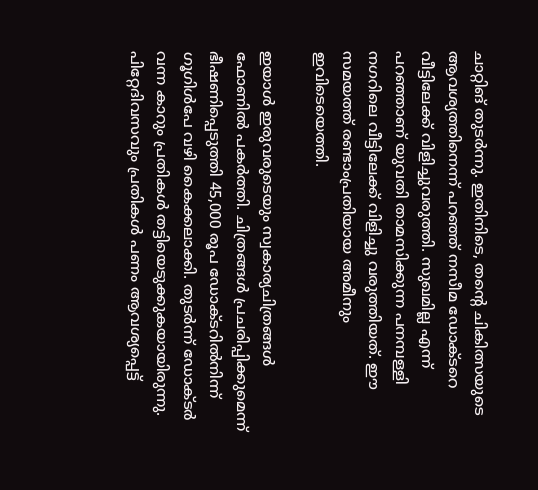ചാറ്റിങ് തുടര്‍ന്നു. ഇതിനിടെ, തന്റെ ചികിത്സയുടെ ആവശ്യത്തിനെന്ന് പറഞ്ഞ് നസീമ ഡോക്ടറെ വീട്ടിലേക്ക് വിളിച്ചുവരുത്തി. സുഖമില്ല എന്ന് പറഞ്ഞാണ് യുവതി താമസിക്കുന്ന പനമ്പള്ളി നഗറിലെ വീട്ടിലേക്ക് വിളിച്ചു വരുത്തിയത്. ഈ സമയത്ത് രണ്ടാംപ്രതിയായ അമീനും ഇവിടെയെത്തി.

ഇയാള്‍ ഇരുവരുടെയും സ്വകാര്യചിത്രങ്ങള്‍ ഫോണില്‍ പകര്‍ത്തി. ചിത്രങ്ങള്‍ പ്രചരിപ്പിക്കുമെന്ന് ഭീഷണിപ്പെടുത്തി 45,000 രൂപ ഡോക്ടറില്‍നിന്ന് ഗൂഗിള്‍പേ വഴി കൈക്കലാക്കി. തുടർന്ന് ഡോക്ടര്‍ വന്ന കാറും പ്രതികള്‍ തട്ടിയെടുക്കുകയായിരുന്നു. പിറ്റേദിവസവും പ്രതികള്‍ പണം ആവശ്യപ്പെട്ട്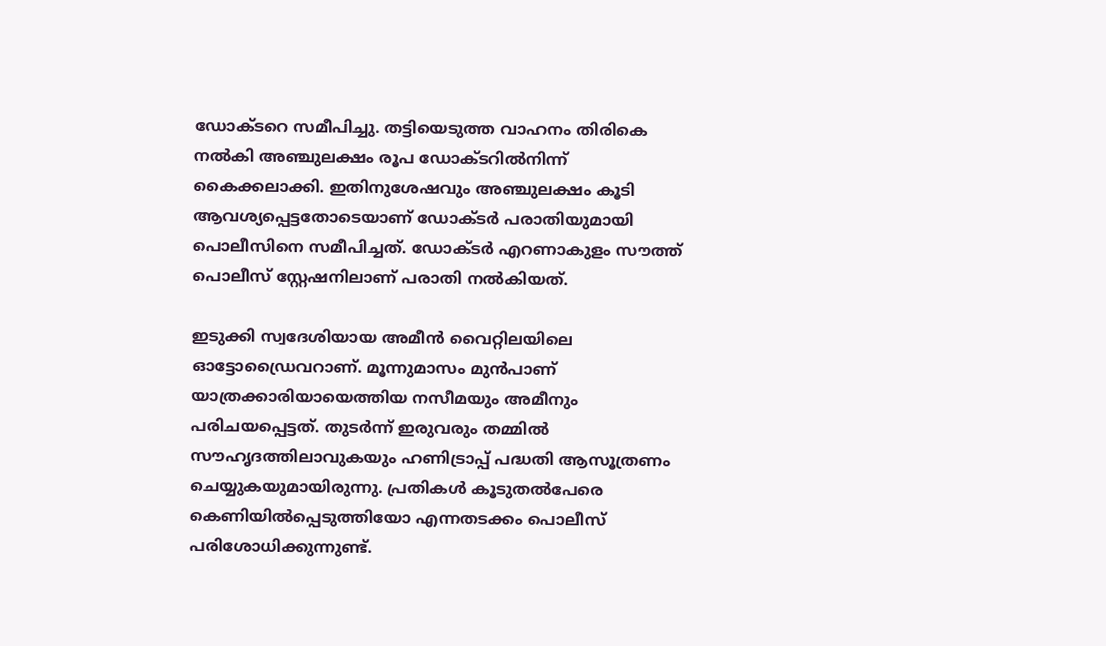ഡോക്ടറെ സമീപിച്ചു. തട്ടിയെടുത്ത വാഹനം തിരികെ നല്‍കി അഞ്ചുലക്ഷം രൂപ ഡോക്ടറില്‍നിന്ന് കൈക്കലാക്കി. ഇതിനുശേഷവും അഞ്ചുലക്ഷം കൂടി ആവശ്യപ്പെട്ടതോടെയാണ് ഡോക്ടര്‍ പരാതിയുമായി പൊലീസിനെ സമീപിച്ചത്. ഡോക്ടര്‍ എറണാകുളം സൗത്ത് പൊലീസ് സ്റ്റേഷനിലാണ് പരാതി നല്‍കിയത്.

ഇടുക്കി സ്വദേശിയായ അമീന്‍ വൈറ്റിലയിലെ ഓട്ടോഡ്രൈവറാണ്. മൂന്നുമാസം മുന്‍പാണ് യാത്രക്കാരിയായെത്തിയ നസീമയും അമീനും പരിചയപ്പെട്ടത്. തുടര്‍ന്ന് ഇരുവരും തമ്മില്‍ സൗഹൃദത്തിലാവുകയും ഹണിട്രാപ്പ് പദ്ധതി ആസൂത്രണം ചെയ്യുകയുമായിരുന്നു. പ്രതികള്‍ കൂടുതല്‍പേരെ കെണിയില്‍പ്പെടുത്തിയോ എന്നതടക്കം പൊലീസ് പരിശോധിക്കുന്നുണ്ട്.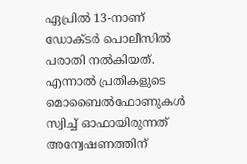ഏപ്രില്‍ 13-നാണ് ഡോക്ടര്‍ പൊലീസില്‍ പരാതി നല്‍കിയത്. എന്നാല്‍ പ്രതികളുടെ മൊബൈല്‍ഫോണുകള്‍ സ്വിച്ച്‌ ഓഫായിരുന്നത് അന്വേഷണത്തിന്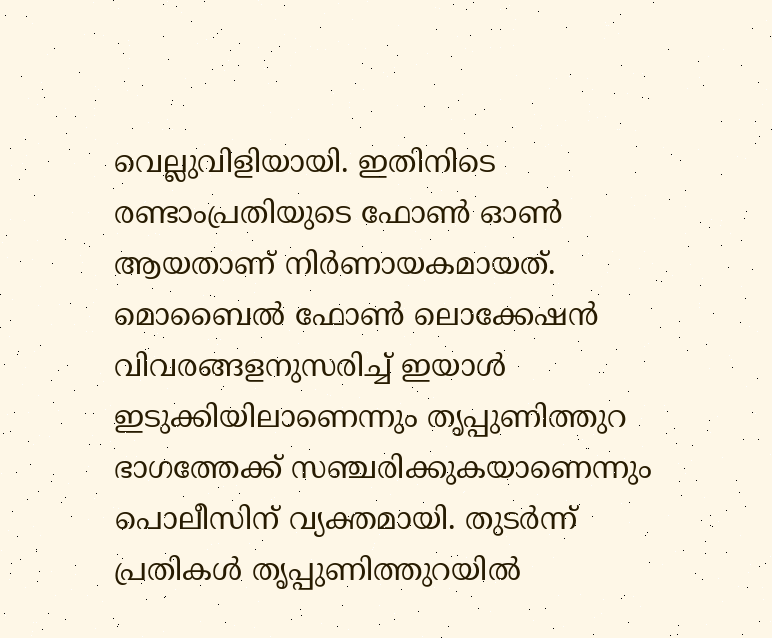വെല്ലുവിളിയായി. ഇതിനിടെ രണ്ടാംപ്രതിയുടെ ഫോണ്‍ ഓണ്‍ ആയതാണ് നിര്‍ണായകമായത്. മൊബൈല്‍ ഫോണ്‍ ലൊക്കേഷന്‍ വിവരങ്ങളനുസരിച്ച്‌ ഇയാള്‍ ഇടുക്കിയിലാണെന്നും തൃപ്പുണിത്തുറ ഭാഗത്തേക്ക് സഞ്ചരിക്കുകയാണെന്നും പൊലീസിന് വ്യക്തമായി. തുടര്‍ന്ന് പ്രതികള്‍ തൃപ്പുണിത്തുറയില്‍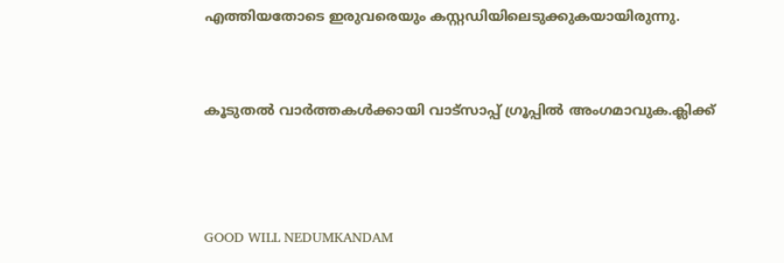എത്തിയതോടെ ഇരുവരെയും കസ്റ്റഡിയിലെടുക്കുകയായിരുന്നു.


കൂടുതൽ വാർത്തകൾക്കായി വാട്‌സാപ്പ് ഗ്രൂപ്പിൽ അംഗമാവുക.ക്ലിക്ക്



GOOD WILL NEDUMKANDAM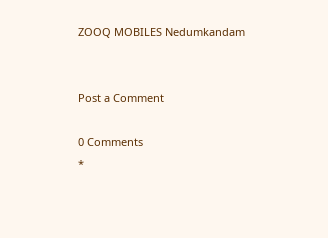ZOOQ MOBILES Nedumkandam


Post a Comment

0 Comments
*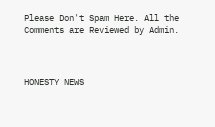Please Don't Spam Here. All the Comments are Reviewed by Admin.



HONESTY NEWS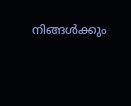നിങ്ങൾക്കും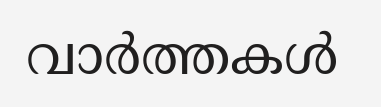വാർത്തകൾ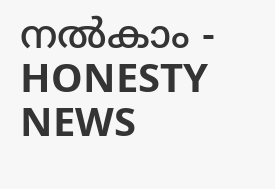നൽകാം - HONESTY NEWS